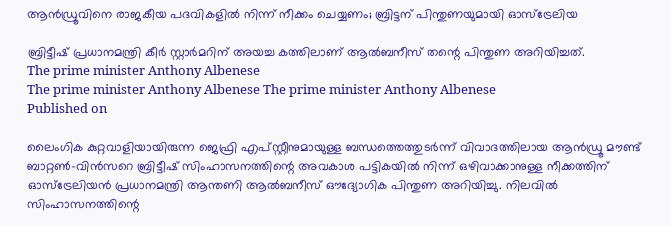ആൻഡ്രൂവിനെ രാജകീയ പദവികളിൽ നിന്ന് നീക്കം ചെയ്യണം; ബ്രിട്ടന് പിന്തുണയുമായി ഓസ്‌ട്രേലിയ

ബ്രിട്ടീഷ് പ്രധാനമന്ത്രി കീർ സ്റ്റാർമറിന് അയച്ച കത്തിലാണ് ആൽബനീസ് തന്റെ പിന്തുണ അറിയിച്ചത്.
The prime minister Anthony Albenese
The prime minister Anthony Albenese The prime minister Anthony Albenese
Published on

ലൈംഗിക കുറ്റവാളിയായിരുന്ന ജെഫ്രി എപ്‌സ്റ്റീനുമായുള്ള ബന്ധത്തെത്തുടർന്ന് വിവാദത്തിലായ ആൻഡ്രൂ മൗണ്ട് ബാറ്റൺ-വിൻസറെ ബ്രിട്ടീഷ് സിംഹാസനത്തിന്റെ അവകാശ പട്ടികയിൽ നിന്ന് ഒഴിവാക്കാനുള്ള നീക്കത്തിന് ഓസ്‌ട്രേലിയൻ പ്രധാനമന്ത്രി ആന്തണി ആൽബനീസ് ഔദ്യോഗിക പിന്തുണ അറിയിച്ചു. നിലവിൽ സിംഹാസനത്തിന്റെ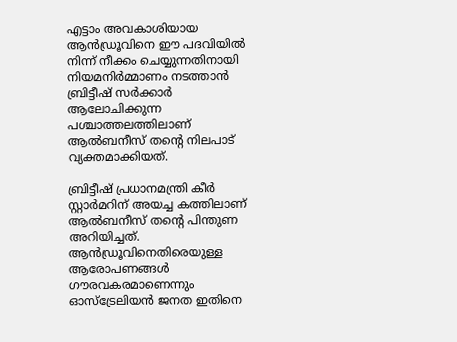എട്ടാം അവകാശിയായ ആൻഡ്രൂവിനെ ഈ പദവിയിൽ നിന്ന് നീക്കം ചെയ്യുന്നതിനായി നിയമനിർമ്മാണം നടത്താൻ ബ്രിട്ടീഷ് സർക്കാർ ആലോചിക്കുന്ന പശ്ചാത്തലത്തിലാണ് ആൽബനീസ് തന്റെ നിലപാട് വ്യക്തമാക്കിയത്.

ബ്രിട്ടീഷ് പ്രധാനമന്ത്രി കീർ സ്റ്റാർമറിന് അയച്ച കത്തിലാണ് ആൽബനീസ് തന്റെ പിന്തുണ അറിയിച്ചത്. ആൻഡ്രൂവിനെതിരെയുള്ള ആരോപണങ്ങൾ ഗൗരവകരമാണെന്നും ഓസ്‌ട്രേലിയൻ ജനത ഇതിനെ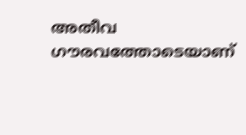അതീവ ഗൗരവത്തോടെയാണ്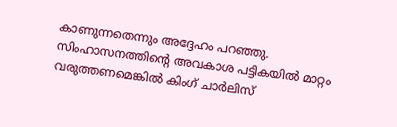കാണുന്നതെന്നും അദ്ദേഹം പറഞ്ഞു. സിംഹാസനത്തിന്റെ അവകാശ പട്ടികയിൽ മാറ്റം വരുത്തണമെങ്കിൽ കിംഗ് ചാർലിസ്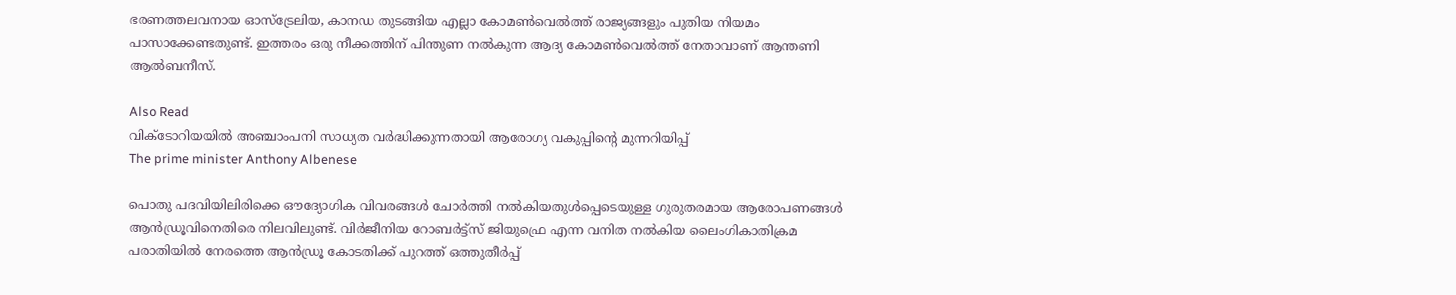ഭരണത്തലവനായ ഓസ്‌ട്രേലിയ, കാനഡ തുടങ്ങിയ എല്ലാ കോമൺവെൽത്ത് രാജ്യങ്ങളും പുതിയ നിയമം പാസാക്കേണ്ടതുണ്ട്. ഇത്തരം ഒരു നീക്കത്തിന് പിന്തുണ നൽകുന്ന ആദ്യ കോമൺവെൽത്ത് നേതാവാണ് ആന്തണി ആൽബനീസ്.

Also Read
വിക്ടോറിയയിൽ അഞ്ചാംപനി സാധ്യത വർദ്ധിക്കുന്നതായി ആരോഗ്യ ‌വകുപ്പിന്റെ മുന്നറിയിപ്പ്
The prime minister Anthony Albenese

പൊതു പദവിയിലിരിക്കെ ഔദ്യോഗിക വിവരങ്ങൾ ചോർത്തി നൽകിയതുൾപ്പെടെയുള്ള ഗുരുതരമായ ആരോപണങ്ങൾ ആൻഡ്രൂവിനെതിരെ നിലവിലുണ്ട്. വിർജീനിയ റോബർട്ട്സ് ജിയുഫ്രെ എന്ന വനിത നൽകിയ ലൈംഗികാതിക്രമ പരാതിയിൽ നേരത്തെ ആൻഡ്രൂ കോടതിക്ക് പുറത്ത് ഒത്തുതീർപ്പ്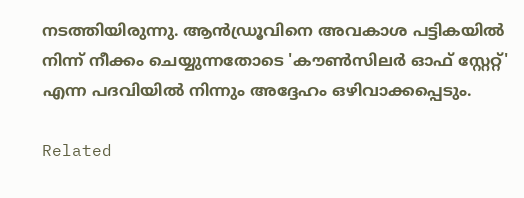നടത്തിയിരുന്നു. ആൻഡ്രൂവിനെ അവകാശ പട്ടികയിൽ നിന്ന് നീക്കം ചെയ്യുന്നതോടെ 'കൗൺസിലർ ഓഫ് സ്റ്റേറ്റ്' എന്ന പദവിയിൽ നിന്നും അദ്ദേഹം ഒഴിവാക്കപ്പെടും.

Related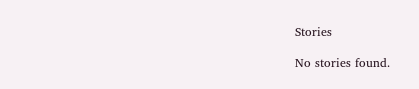Stories

No stories found.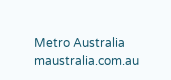Metro Australia
maustralia.com.au